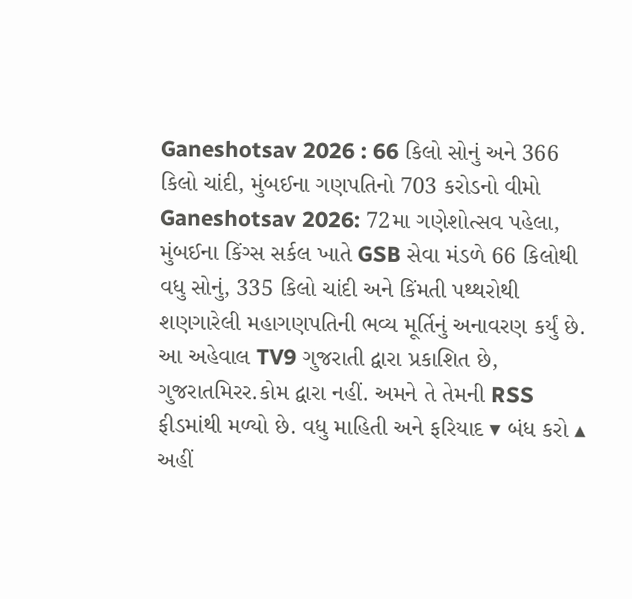Ganeshotsav 2026 : 66 કિલો સોનું અને 366 કિલો ચાંદી, મુંબઈના ગણપતિનો 703 કરોડનો વીમો
Ganeshotsav 2026: 72મા ગણેશોત્સવ પહેલા, મુંબઈના કિંગ્સ સર્કલ ખાતે GSB સેવા મંડળે 66 કિલોથી વધુ સોનું, 335 કિલો ચાંદી અને કિંમતી પથ્થરોથી શણગારેલી મહાગણપતિની ભવ્ય મૂર્તિનું અનાવરણ કર્યું છે.
આ અહેવાલ TV9 ગુજરાતી દ્વારા પ્રકાશિત છે, ગુજરાતમિરર.કોમ દ્વારા નહીં. અમને તે તેમની RSS ફીડમાંથી મળ્યો છે. વધુ માહિતી અને ફરિયાદ ▾ બંધ કરો ▴
અહીં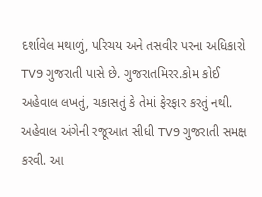દર્શાવેલ મથાળું, પરિચય અને તસવીર પરના અધિકારો TV9 ગુજરાતી પાસે છે. ગુજરાતમિરર.કોમ કોઈ અહેવાલ લખતું, ચકાસતું કે તેમાં ફેરફાર કરતું નથી.
અહેવાલ અંગેની રજૂઆત સીધી TV9 ગુજરાતી સમક્ષ કરવી. આ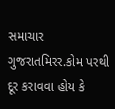સમાચાર ગુજરાતમિરર.કોમ પરથી દૂર કરાવવા હોય કે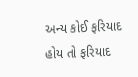અન્ય કોઈ ફરિયાદ હોય તો ફરિયાદ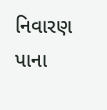નિવારણ પાના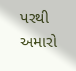પરથી અમારો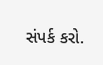સંપર્ક કરો.